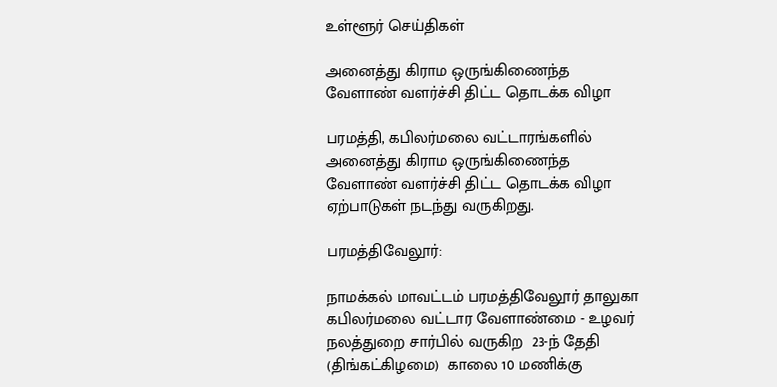உள்ளூர் செய்திகள்

அனைத்து கிராம ஒருங்கிணைந்த வேளாண் வளர்ச்சி திட்ட தொடக்க விழா

பரமத்தி, கபிலர்மலை வட்டாரங்களில் அனைத்து கிராம ஒருங்கிணைந்த வேளாண் வளர்ச்சி திட்ட தொடக்க விழா ஏற்பாடுகள் நடந்து வருகிறது.

பரமத்திவேலூர்:

நாமக்கல் மாவட்டம் பரமத்திவேலூர் தாலுகா கபிலர்மலை வட்டார வேளாண்மை - உழவர் நலத்துறை சார்பில் வருகிற  23-ந் தேதி (திங்கட்கிழமை)  காலை 10 மணிக்கு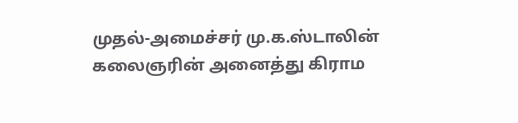முதல்-அமைச்சர் மு.க.ஸ்டாலின் கலைஞரின் அனைத்து கிராம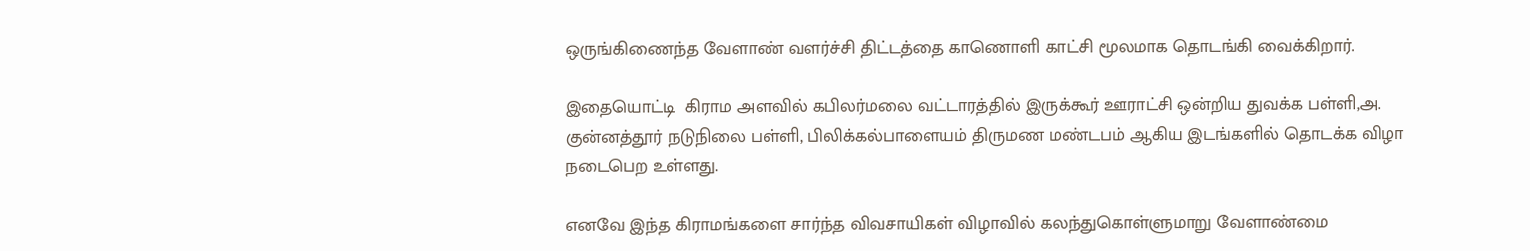ஒருங்கிணைந்த வேளாண் வளர்ச்சி திட்டத்தை காணொளி காட்சி மூலமாக தொடங்கி வைக்கிறார்.

இதையொட்டி  கிராம அளவில் கபிலர்மலை வட்டாரத்தில் இருக்கூர் ஊராட்சி ஒன்றிய துவக்க பள்ளி,அ. குன்னத்தூர் நடுநிலை பள்ளி, பிலிக்கல்பாளையம் திருமண மண்டபம் ஆகிய இடங்களில் தொடக்க விழா நடைபெற உள்ளது.

எனவே இந்த கிராமங்களை சார்ந்த விவசாயிகள் விழாவில் கலந்துகொள்ளுமாறு வேளாண்மை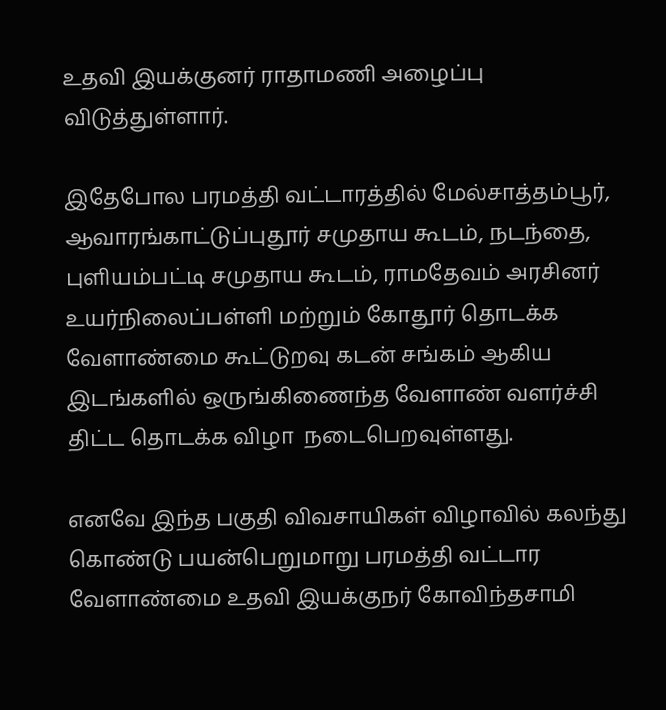உதவி இயக்குனர் ராதாமணி அழைப்பு விடுத்துள்ளார்.

இதேபோல பரமத்தி வட்டாரத்தில் மேல்சாத்தம்பூர், ஆவாரங்காட்டுப்புதூர் சமுதாய கூடம், நடந்தை, புளியம்பட்டி சமுதாய கூடம், ராமதேவம் அரசினர் உயர்நிலைப்பள்ளி மற்றும் கோதூர் தொடக்க வேளாண்மை கூட்டுறவு கடன் சங்கம் ஆகிய இடங்களில் ஒருங்கிணைந்த வேளாண் வளர்ச்சி திட்ட தொடக்க விழா  நடைபெறவுள்ளது.

எனவே இந்த பகுதி விவசாயிகள் விழாவில் கலந்து கொண்டு பயன்பெறுமாறு பரமத்தி வட்டார வேளாண்மை உதவி இயக்குநர் கோவிந்தசாமி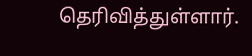தெரிவித்துள்ளார்.